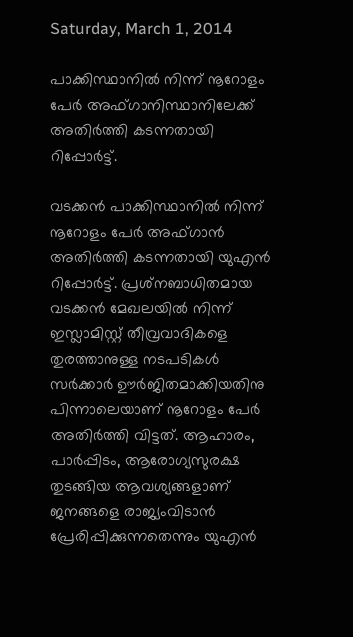Saturday, March 1, 2014

പാക്കിസ്ഥാനില്‍ നിന്ന് നൂറോളം പേര്‍ അഫ്ഗാനിസ്ഥാനിലേക്ക് അതിര്‍ത്തി കടന്നതായി റിപ്പോര്‍ട്ട്.

വടക്കന്‍ പാക്കിസ്ഥാനില്‍ നിന്ന് നൂറോളം പേര്‍ അഫ്ഗാന്‍ അതിര്‍ത്തി കടന്നതായി യുഎന്‍ റിപ്പോര്‍ട്ട്. പ്രശ്‌നബാധിതമായ വടക്കന്‍ മേഖലയില്‍ നിന്ന് ഇസ്ലാമിസ്റ്റ് തീവ്രവാദികളെ തുരത്താനുള്ള നടപടികള്‍ സര്‍ക്കാര്‍ ഊര്‍ജിതമാക്കിയതിനു പിന്നാലെയാണ് നൂറോളം പേര്‍ അതിര്‍ത്തി വിട്ടത്. ആഹാരം, പാര്‍പ്പിടം, ആരോഗ്യസുരക്ഷ തുടങ്ങിയ ആവശ്യങ്ങളാണ് ജനങ്ങളെ രാജ്യംവിടാന്‍ പ്രേരിപ്പിക്കുന്നതെന്നും യുഎന്‍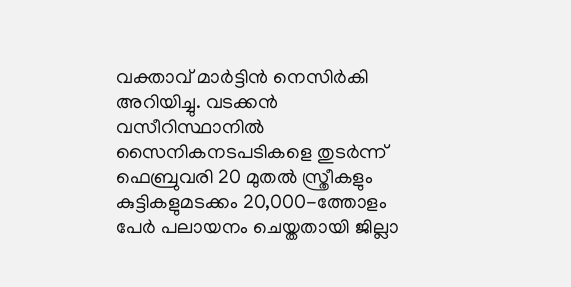വക്താവ് മാര്‍ട്ടിന്‍ നെസിര്‍കി അറിയിച്ചു. വടക്കന്‍ വസീറിസ്ഥാനില്‍ സൈനികനടപടികളെ തുടര്‍ന്ന് ഫെബ്രുവരി 20 മുതല്‍ സ്ത്രീകളും കുട്ടികളുമടക്കം 20,000-ത്തോളം പേര്‍ പലായനം ചെയ്തതായി ജില്ലാ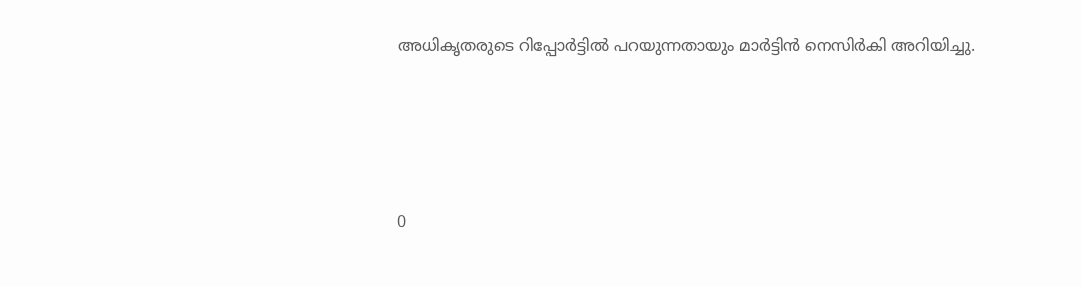അധികൃതരുടെ റിപ്പോര്‍ട്ടില്‍ പറയുന്നതായും മാര്‍ട്ടിന്‍ നെസിര്‍കി അറിയിച്ചു.







0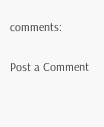comments:

Post a Comment